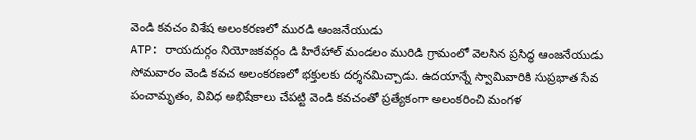వెండి కవచం విశేష అలంకరణలో మురడి ఆంజనేయుడు
ATP: రాయదుర్గం నియోజకవర్గం డి హిరేహాల్ మండలం మురిడి గ్రామంలో వెలసిన ప్రసిద్ధ ఆంజనేయుడు సోమవారం వెండి కవచ అలంకరణలో భక్తులకు దర్శనమిచ్చాడు. ఉదయాన్నే స్వామివారికి సుప్రభాత సేవ పంచామృతం, వివిధ అభిషేకాలు చేపట్టి వెండి కవచంతో ప్రత్యేకంగా అలంకరించి మంగళ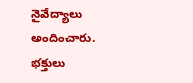నైవేద్యాలు అందించారు. భక్తులు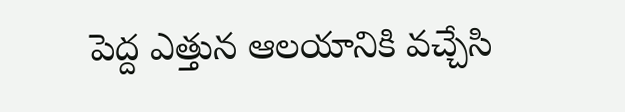పెద్ద ఎత్తున ఆలయానికి వచ్చేసి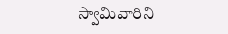స్వామివారిని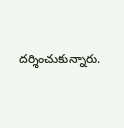దర్శించుకున్నారు.